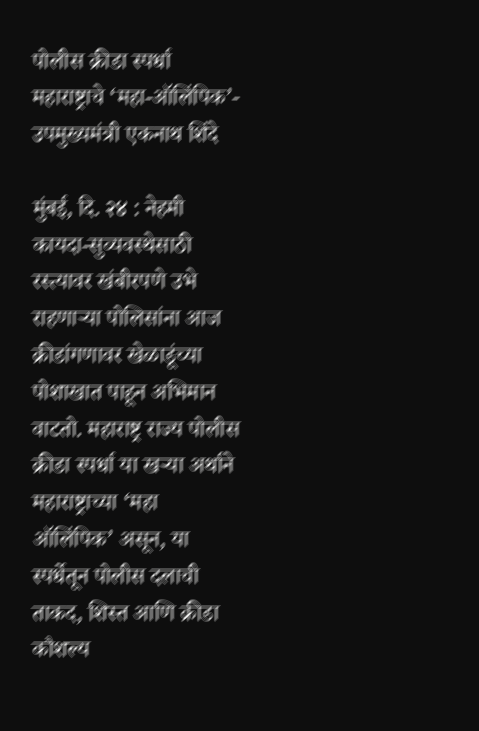पोलीस क्रीडा स्पर्धा महाराष्ट्राचे ‘महा-ऑलिंपिक’- उपमुख्यमंत्री एकनाथ शिंदे

मुंबई, दि. २४ : नेहमी कायदा-सुव्यवस्थेसाठी रस्त्यावर खंबीरपणे उभे राहणाऱ्या पोलिसांना आज क्रीडांगणावर खेळाडूंच्या पोशाखात पाहून अभिमान वाटतो. महाराष्ट्र राज्य पोलीस क्रीडा स्पर्धा या खऱ्या अर्थाने महाराष्ट्राच्या ‘महा ऑलिंपिक’ असून, या स्पर्धेतून पोलीस दलाची ताकद, शिस्त आणि क्रीडा कौशल्य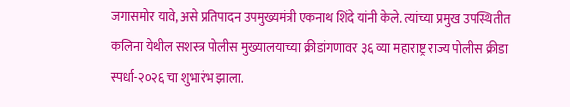जगासमोर यावे, असे प्रतिपादन उपमुख्यमंत्री एकनाथ शिंदे यांनी केले. त्यांच्या प्रमुख उपस्थितीत कलिना येथील सशस्त्र पोलीस मुख्यालयाच्या क्रीडांगणावर ३६ व्या महाराष्ट्र राज्य पोलीस क्रीडा स्पर्धा-२०२६ चा शुभारंभ झाला.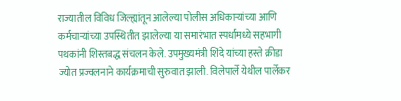राज्यातील विविध जिल्ह्यांतून आलेल्या पोलीस अधिकाऱ्यांच्या आणि कर्मचाऱ्यांच्या उपस्थितीत झालेल्या या समारंभात स्पर्धामध्ये सहभागी पथकांनी शिस्तबद्ध संचलन केले. उपमुख्यमंत्री शिंदे यांच्या हस्ते क्रीडा ज्योत प्रज्वलनाने कार्यक्रमाची सुरुवात झाली. विलेपार्ले येथील पार्लेकर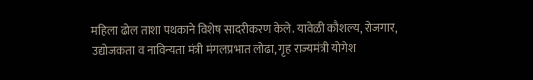महिला ढोल ताशा पथकाने विशेष सादरीकरण केले. यावेळी कौशल्य, रोजगार, उद्योजकता व नाविन्यता मंत्री मंगलप्रभात लोढा, गृह राज्यमंत्री योगेश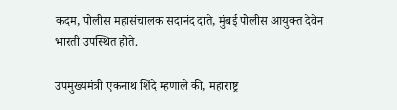कदम, पोलीस महासंचालक सदानंद दाते, मुंबई पोलीस आयुक्त देवेन भारती उपस्थित होते.

उपमुख्यमंत्री एकनाथ शिंदे म्हणाले की, महाराष्ट्र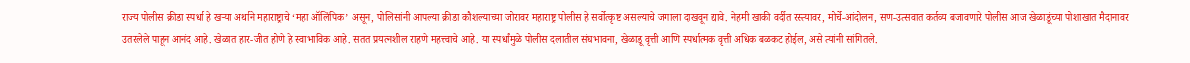राज्य पोलीस क्रीडा स्पर्धा हे खऱ्या अर्थाने महाराष्ट्राचे ‘महा ऑलिंपिक’ असून, पोलिसांनी आपल्या क्रीडा कौशल्याच्या जोरावर महाराष्ट्र पोलीस हे सर्वोत्कृष्ट असल्याचे जगाला दाखवून द्यावे. नेहमी खाकी वर्दीत रस्त्यावर, मोर्चे-आंदोलन, सण-उत्सवात कर्तव्य बजावणारे पोलीस आज खेळाडूंच्या पोशाखात मैदानावर उतरलेले पाहून आनंद आहे. खेळात हार-जीत होणे हे स्वाभाविक आहे. सतत प्रयत्नशील राहणे महत्त्वाचे आहे. या स्पर्धांमुळे पोलीस दलातील संघभावना, खेळाडू वृत्ती आणि स्पर्धात्मक वृत्ती अधिक बळकट होईल, असे त्यांनी सांगितले.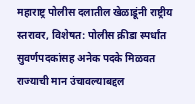महाराष्ट्र पोलीस दलातील खेळाडूंनी राष्ट्रीय स्तरावर, विशेषत: पोलीस क्रीडा स्पर्धांत सुवर्णपदकांसह अनेक पदके मिळवत राज्याची मान उंचावल्याबद्दल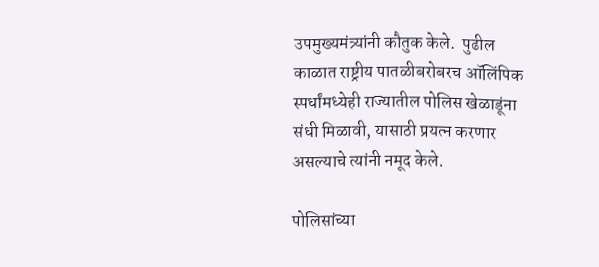उपमुख्यमंत्र्यांनी कौतुक केले.  पुढील काळात राष्ट्रीय पातळीबरोबरच ऑलिंपिक स्पर्धांमध्येही राज्यातील पोलिस खेळाडूंना संधी मिळावी, यासाठी प्रयत्न करणार असल्याचे त्यांनी नमूद केले.

पोलिसांच्या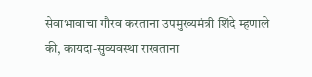सेवाभावाचा गौरव करताना उपमुख्यमंत्री शिंदे म्हणाले की, कायदा-सुव्यवस्था राखताना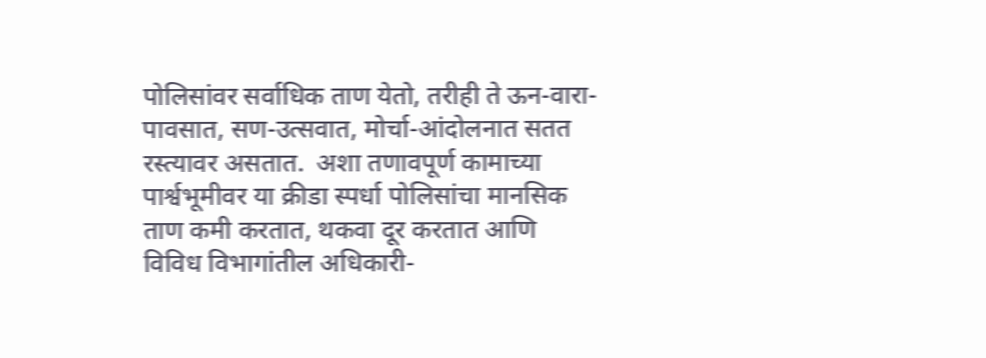पोलिसांवर सर्वाधिक ताण येतो, तरीही ते ऊन-वारा-पावसात, सण-उत्सवात, मोर्चा-आंदोलनात सतत रस्त्यावर असतात.  अशा तणावपूर्ण कामाच्या पार्श्वभूमीवर या क्रीडा स्पर्धा पोलिसांचा मानसिक ताण कमी करतात, थकवा दूर करतात आणि विविध विभागांतील अधिकारी-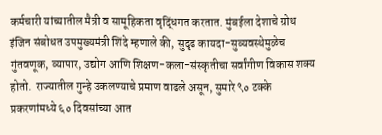कर्मचारी यांच्यातील मैत्री व सामूहिकता वृद्धिंगत करतात. मुंबईला देशाचे ग्रोथ इंजिन संबोधत उपमुख्यमंत्री शिंदे म्हणाले की, सुदृढ कायदा-सुव्यवस्थेमुळेच गुंतवणूक, व्यापार, उद्योग आणि शिक्षण-कला-संस्कृतीचा सर्वांगीण विकास शक्य होतो.  राज्यातील गुन्हे उकलण्याचे प्रमाण वाढले असून, सुमारे ९० टक्के प्रकरणांमध्ये ६० दिवसांच्या आत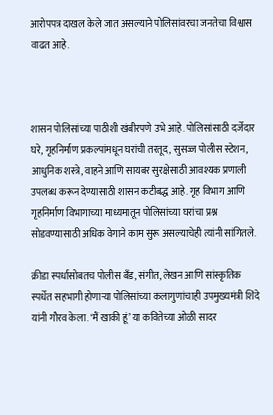आरोपपत्र दाखल केले जात असल्याने पोलिसांवरचा जनतेचा विश्वास वाढत आहे.



शासन पोलिसांच्या पाठीशी खंबीरपणे उभे आहे. पोलिसांसाठी दर्जेदार घरे, गृहनिर्माण प्रकल्पांमधून घरांची तरतूद, सुसज्ज पोलीस स्टेशन, आधुनिक शस्त्रे, वाहने आणि सायबर सुरक्षेसाठी आवश्यक प्रणाली उपलब्ध करून देण्यासाठी शासन कटीबद्ध आहे. गृह विभाग आणि गृहनिर्माण विभागाच्या माध्यमातून पोलिसांच्या घरांचा प्रश्न सोडवण्यासाठी अधिक वेगाने काम सुरू असल्याचेही त्यांनी सांगितले.

क्रीडा स्पर्धासोबतच पोलीस बँड, संगीत, लेखन आणि सांस्कृतिक स्पर्धेत सहभागी होणाऱ्या पोलिसांच्या कलागुणांचाही उपमुख्यमंत्री शिंदे यांनी गौरव केला. ‘मैं खाकी हूं’ या कवितेच्या ओळी सादर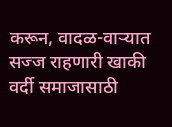करून, वादळ-वाऱ्यात सज्ज राहणारी खाकी वर्दी समाजासाठी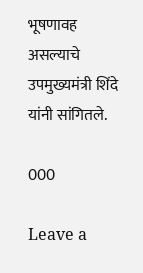भूषणावह असल्याचे उपमुख्यमंत्री शिंदे यांनी सांगितले.

000

Leave a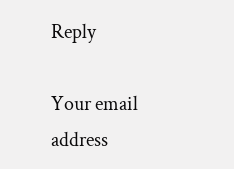Reply

Your email address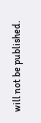will not be published.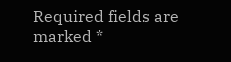Required fields are marked *